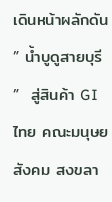เดินหน้าผลักดัน ” น้ำบูดูสายบุรี ”  สู่สินค้า GI ไทย คณะมนุษยสังคม สงขลา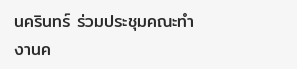นครินทร์ ร่วมประชุมคณะทำงานค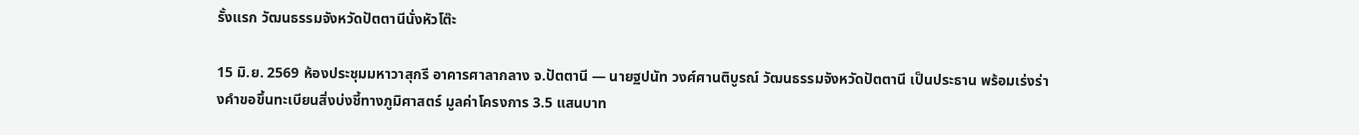รั้งแรก วัฒนธรรมจังหวัดปัตตานีนั่งหัวโต๊ะ

15 มิ.ย. 2569 ห้องประชุมมหาวาสุกรี อาคารศาลากลาง จ.ปัตตานี — นายฐปนัท วงศ์ศานติบูรณ์ วัฒนธรรมจังหวัดปัตตานี เป็นประธาน พร้อมเร่งร่างคำขอขึ้นทะเบียนสิ่งบ่งชี้ทางภูมิศาสตร์ มูลค่าโครงการ 3.5 แสนบาท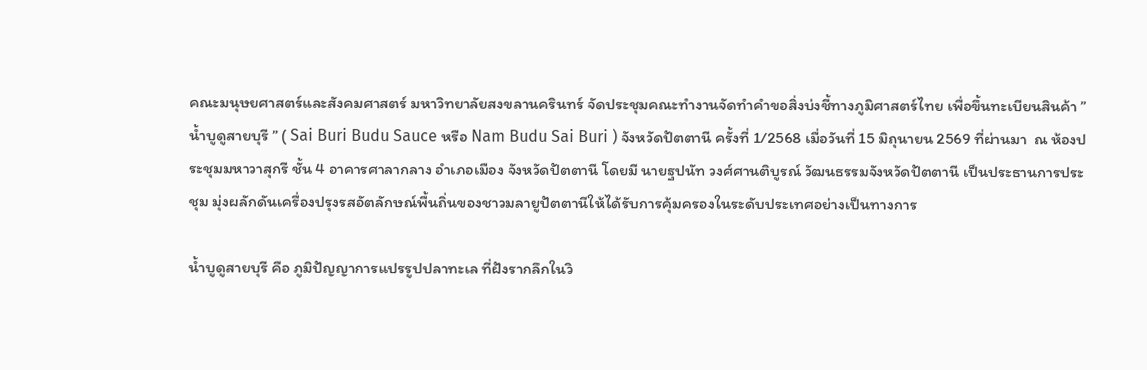คณะมนุษยศาสตร์และสังคมศาสตร์ มหาวิทยาลัยสงขลานครินทร์ จัดประชุมคณะทำงานจัดทำคำขอสิ่งบ่งชี้ทางภูมิศาสตร์ไทย เพื่อขึ้นทะเบียนสินค้า ” น้ำบูดูสายบุรี ” ( Sai Buri Budu Sauce หรือ Nam Budu Sai Buri ) จังหวัดปัตตานี ครั้งที่ 1/2568 เมื่อวันที่ 15 มิถุนายน 2569 ที่ผ่านมา  ณ ห้องประชุมมหาวาสุกรี ชั้น 4 อาคารศาลากลาง อำเภอเมือง จังหวัดปัตตานี โดยมี นายฐปนัท วงศ์ศานติบูรณ์ วัฒนธรรมจังหวัดปัตตานี เป็นประธานการประชุม มุ่งผลักดันเครื่องปรุงรสอัตลักษณ์พื้นถิ่นของชาวมลายูปัตตานีให้ได้รับการคุ้มครองในระดับประเทศอย่างเป็นทางการ

น้ำบูดูสายบุรี คือ ภูมิปัญญาการแปรรูปปลาทะเล ที่ฝังรากลึกในวิ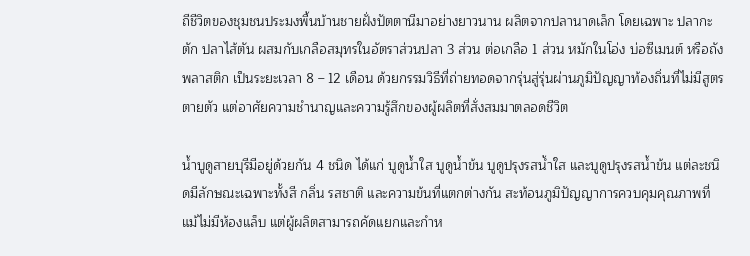ถีชีวิตของชุมชนประมงพื้นบ้านชายฝั่งปัตตานีมาอย่างยาวนาน ผลิตจากปลานาดเล็ก โดยเฉพาะ ปลากะตัก ปลาไส้ตัน ผสมกับเกลือสมุทรในอัตราส่วนปลา 3 ส่วน ต่อเกลือ 1 ส่วน หมักในโอ่ง บ่อซีเมนต์ หรือถังพลาสติก เป็นระยะเวลา 8 – 12 เดือน ด้วยกรรมวิธีที่ถ่ายทอดจากรุ่นสู่รุ่นผ่านภูมิปัญญาท้องถิ่นที่ไม่มีสูตรตายตัว แต่อาศัยความชำนาญและความรู้สึกของผู้ผลิตที่สั่งสมมาตลอดชีวิต

น้ำบูดูสายบุรีมีอยู่ด้วยกัน 4 ชนิด ได้แก่ บูดูน้ำใส บูดูน้ำข้น บูดูปรุงรสน้ำใส และบูดูปรุงรสน้ำข้น แต่ละชนิดมีลักษณะเฉพาะทั้งสี กลิ่น รสชาติ และความข้นที่แตกต่างกัน สะท้อนภูมิปัญญาการควบคุมคุณภาพที่แม้ไม่มีห้องแล็บ แต่ผู้ผลิตสามารถคัดแยกและกำห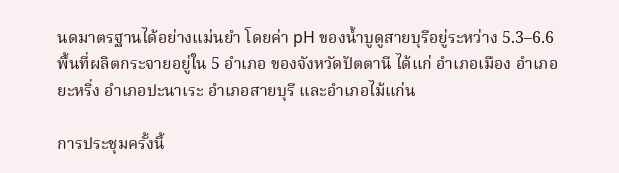นดมาตรฐานได้อย่างแม่นยำ โดยค่า pH ของน้ำบูดูสายบุรีอยู่ระหว่าง 5.3–6.6 พื้นที่ผลิตกระจายอยู่ใน 5 อำเภอ ของจังหวัดปัตตานี ได้แก่ อำเภอเมือง อำเภอยะหริ่ง อำเภอปะนาเระ อำเภอสายบุรี และอำเภอไม้แก่น

การประชุมครั้งนี้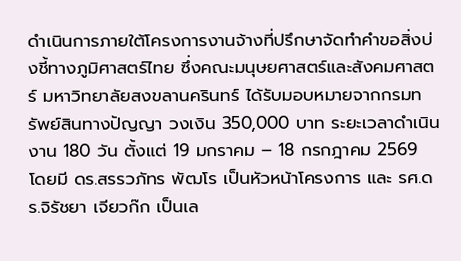ดำเนินการภายใต้โครงการงานจ้างที่ปรึกษาจัดทำคำขอสิ่งบ่งชี้ทางภูมิศาสตร์ไทย ซึ่งคณะมนุษยศาสตร์และสังคมศาสตร์ มหาวิทยาลัยสงขลานครินทร์ ได้รับมอบหมายจากกรมทรัพย์สินทางปัญญา วงเงิน 350,000 บาท ระยะเวลาดำเนินงาน 180 วัน ตั้งแต่ 19 มกราคม – 18 กรกฎาคม 2569 โดยมี ดร.สรรวภัทร พัฒโร เป็นหัวหน้าโครงการ และ รศ.ดร.จิรัชยา เจียวก๊ก เป็นเล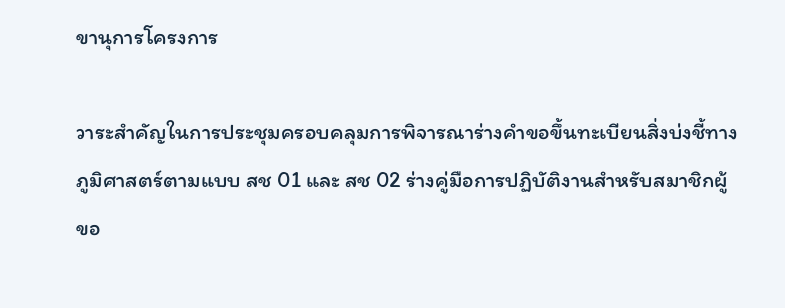ขานุการโครงการ

วาระสำคัญในการประชุมครอบคลุมการพิจารณาร่างคำขอขึ้นทะเบียนสิ่งบ่งชี้ทางภูมิศาสตร์ตามแบบ สช 01 และ สช 02 ร่างคู่มือการปฏิบัติงานสำหรับสมาชิกผู้ขอ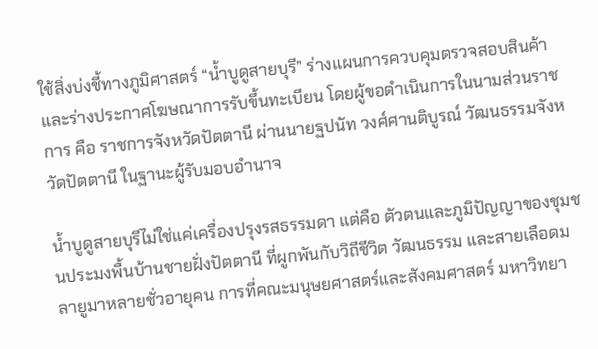ใช้สิ่งบ่งชี้ทางภูมิศาสตร์ “น้ำบูดูสายบุรี” ร่างแผนการควบคุมตรวจสอบสินค้า และร่างประกาศโฆษณาการรับขึ้นทะเบียน โดยผู้ขอดำเนินการในนามส่วนราชการ คือ ราชการจังหวัดปัตตานี ผ่านนายฐปนัท วงศ์ศานติบูรณ์ วัฒนธรรมจังหวัดปัตตานี ในฐานะผู้รับมอบอำนาจ

น้ำบูดูสายบุรีไม่ใช่แค่เครื่องปรุงรสธรรมดา แต่คือ ตัวตนและภูมิปัญญาของชุมชนประมงพื้นบ้านชายฝั่งปัตตานี ที่ผูกพันกับวิถีชีวิต วัฒนธรรม และสายเลือดมลายูมาหลายชั่วอายุคน การที่คณะมนุษยศาสตร์และสังคมศาสตร์ มหาวิทยา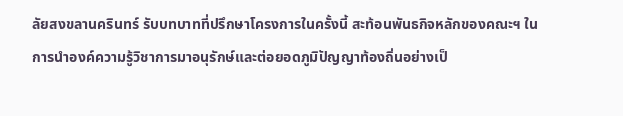ลัยสงขลานครินทร์ รับบทบาทที่ปรึกษาโครงการในครั้งนี้ สะท้อนพันธกิจหลักของคณะฯ ในการนำองค์ความรู้วิชาการมาอนุรักษ์และต่อยอดภูมิปัญญาท้องถิ่นอย่างเป็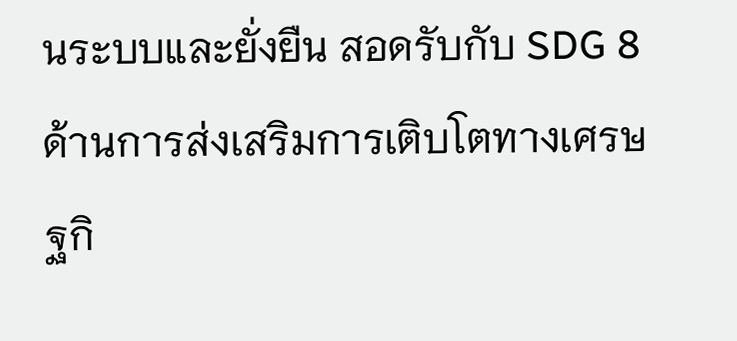นระบบและยั่งยืน สอดรับกับ SDG 8 ด้านการส่งเสริมการเติบโตทางเศรษฐกิ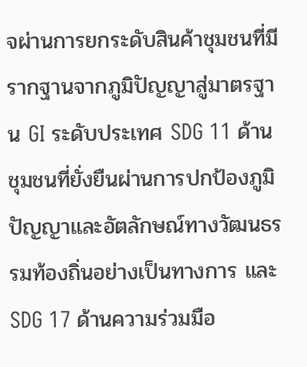จผ่านการยกระดับสินค้าชุมชนที่มีรากฐานจากภูมิปัญญาสู่มาตรฐาน GI ระดับประเทศ SDG 11 ด้านชุมชนที่ยั่งยืนผ่านการปกป้องภูมิปัญญาและอัตลักษณ์ทางวัฒนธรรมท้องถิ่นอย่างเป็นทางการ และ SDG 17 ด้านความร่วมมือ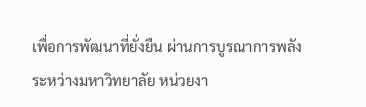เพื่อการพัฒนาที่ยั่งยืน ผ่านการบูรณาการพลังระหว่างมหาวิทยาลัย หน่วยงา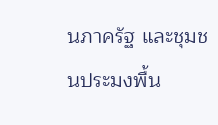นภาครัฐ และชุมชนประมงพื้น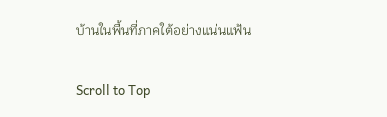บ้านในพื้นที่ภาคใต้อย่างแน่นแฟ้น

Scroll to Top